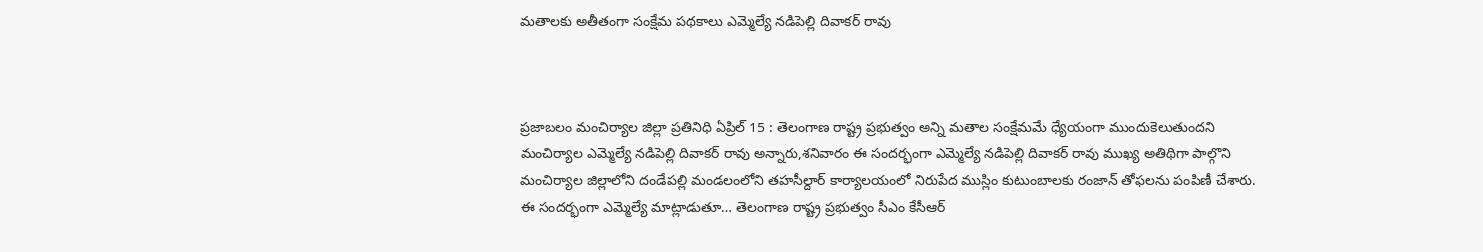మతాలకు అతీతంగా సంక్షేమ పథకాలు ఎమ్మెల్యే నడిపెల్లి దివాకర్ రావు



ప్రజాబలం మంచిర్యాల జిల్లా ప్రతినిధి ఏప్రిల్ 15 : తెలంగాణ రాష్ట్ర ప్రభుత్వం అన్ని మతాల సంక్షేమమే ధ్యేయంగా ముందుకెలుతుందని మంచిర్యాల ఎమ్మెల్యే నడిపెల్లి దివాకర్ రావు అన్నారు,శనివారం ఈ సందర్భంగా ఎమ్మెల్యే నడిపెల్లి దివాకర్ రావు ముఖ్య అతిథిగా పాల్గొని మంచిర్యాల జిల్లాలోని దండేపల్లి మండలంలోని తహసీల్దార్ కార్యాలయంలో నిరుపేద ముస్లిం కుటుంబాలకు రంజాన్ తోఫలను పంపిణీ చేశారు. ఈ సందర్భంగా ఎమ్మెల్యే మాట్లాడుతూ… తెలంగాణ రాష్ట్ర ప్రభుత్వం సీఎం కేసీఆర్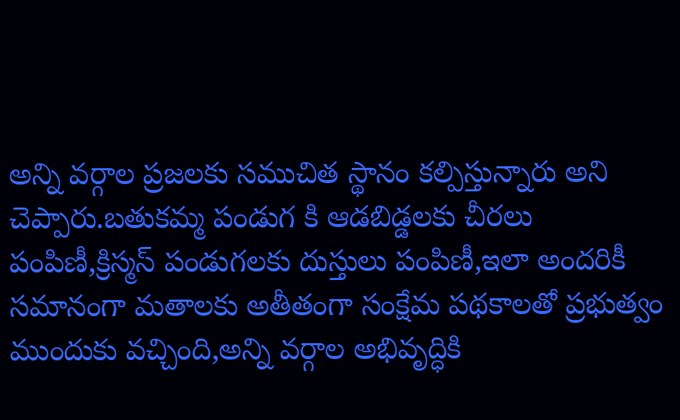అన్ని వర్గాల ప్రజలకు సముచిత స్థానం కల్పిస్తున్నారు అని చెప్పారు.బతుకమ్మ పండుగ కి ఆడబిడ్డలకు చీరలు పంపిణీ,క్రిస్మస్ పండుగలకు దుస్తులు పంపిణీ,ఇలా అందరికీ సమానంగా మతాలకు అతీతంగా సంక్షేమ పథకాలతో ప్రభుత్వం ముందుకు వచ్చింది,అన్ని వర్గాల అభివృద్ధికి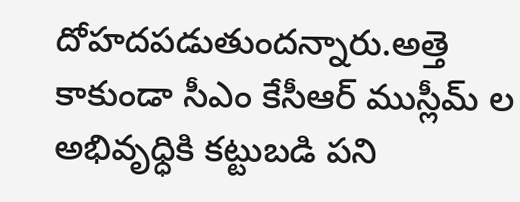దోహదపడుతుందన్నారు.అత్తె కాకుండా సీఎం కేసీఆర్ ముస్లీమ్ ల అభివృధ్ధికి కట్టుబడి పని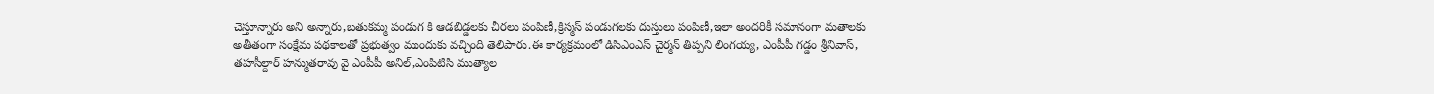చెస్తూన్నారు అని అన్నారు,బతుకమ్మ పండుగ కి ఆడబిడ్డలకు చీరలు పంపిణీ,క్రిస్మస్ పండుగలకు దుస్తులు పంపిణీ,ఇలా అందరికీ సమానంగా మతాలకు అతీతంగా సంక్షేమ పథకాలతో ప్రభుత్వం ముందుకు వచ్చింది తెలిపారు.ఈ కార్యక్రమంలో డిసిఎంఎస్ చైర్మన్ తిప్పని లింగయ్య, ఎంపీపీ గడ్డం శ్రీనివాస్, తహసీల్దార్ హన్ముతరావు‌ వై ఎంపీపీ అనిల్,ఎంపిటిసి ముత్యాల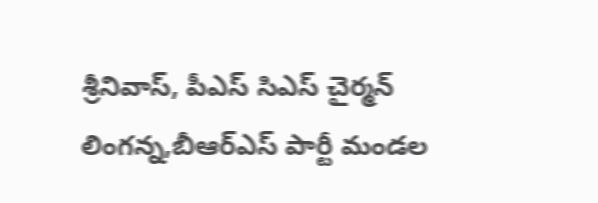శ్రీనివాస్, పీఎస్ సిఎస్ చైర్మన్ లింగన్న,బీఆర్ఎస్ పార్టీ మండల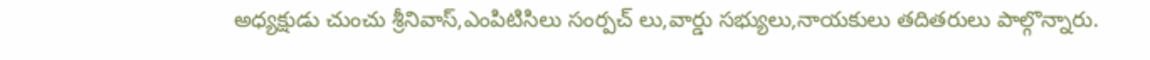అధ్యక్షుడు చుంచు శ్రీనివాస్,ఎంపిటిసిలు సంర్పచ్ లు,వార్డు సభ్యులు,నాయకులు తదితరులు పాల్గొన్నారు.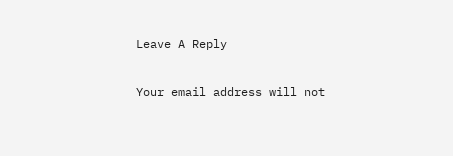Leave A Reply

Your email address will not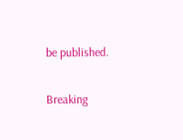be published.

Breaking